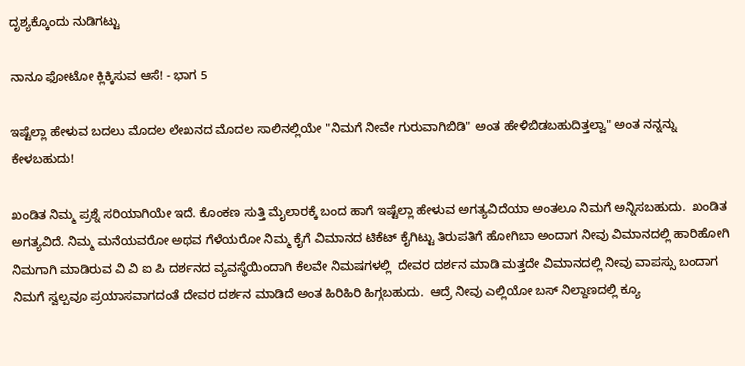ದೃಶ್ಯಕ್ಕೊಂದು ನುಡಿಗಟ್ಟು

ನಾನೂ ಫೋಟೋ ಕ್ಲಿಕ್ಕಿಸುವ ಆಸೆ! - ಭಾಗ 5

ಇಷ್ಟೆಲ್ಲಾ ಹೇಳುವ ಬದಲು ಮೊದಲ ಲೇಖನದ ಮೊದಲ ಸಾಲಿನಲ್ಲಿಯೇ "ನಿಮಗೆ ನೀವೇ ಗುರುವಾಗಿಬಿಡಿ" ಅಂತ ಹೇಳಿಬಿಡಬಹುದಿತ್ತಲ್ವಾ" ಅಂತ ನನ್ನನ್ನು ಕೇಳಬಹುದು!

ಖಂಡಿತ ನಿಮ್ಮ ಪ್ರಶ್ನೆ ಸರಿಯಾಗಿಯೇ ಇದೆ. ಕೊಂಕಣ ಸುತ್ತಿ ಮೈಲಾರಕ್ಕೆ ಬಂದ ಹಾಗೆ ಇಷ್ಟೆಲ್ಲಾ ಹೇಳುವ ಅಗತ್ಯವಿದೆಯಾ ಅಂತಲೂ ನಿಮಗೆ ಅನ್ನಿಸಬಹುದು.  ಖಂಡಿತ ಅಗತ್ಯವಿದೆ. ನಿಮ್ಮ ಮನೆಯವರೋ ಅಥವ ಗೆಳೆಯರೋ ನಿಮ್ಮ ಕೈಗೆ ವಿಮಾನದ ಟಿಕೆಟ್ ಕೈಗಿಟ್ಟು ತಿರುಪತಿಗೆ ಹೋಗಿಬಾ ಅಂದಾಗ ನೀವು ವಿಮಾನದಲ್ಲಿ ಹಾರಿಹೋಗಿ ನಿಮಗಾಗಿ ಮಾಡಿರುವ ವಿ ವಿ ಐ ಪಿ ದರ್ಶನದ ವ್ಯವಸ್ಥೆಯಿಂದಾಗಿ ಕೆಲವೇ ನಿಮಷಗಳಲ್ಲಿ  ದೇವರ ದರ್ಶನ ಮಾಡಿ ಮತ್ತದೇ ವಿಮಾನದಲ್ಲಿ ನೀವು ವಾಪಸ್ಸು ಬಂದಾಗ ನಿಮಗೆ ಸ್ವಲ್ಪವೂ ಪ್ರಯಾಸವಾಗದಂತೆ ದೇವರ ದರ್ಶನ ಮಾಡಿದೆ ಅಂತ ಹಿರಿಹಿರಿ ಹಿಗ್ಗಬಹುದು.  ಆದ್ರೆ ನೀವು ಎಲ್ಲಿಯೋ ಬಸ್ ನಿಲ್ದಾಣದಲ್ಲಿ ಕ್ಯೂ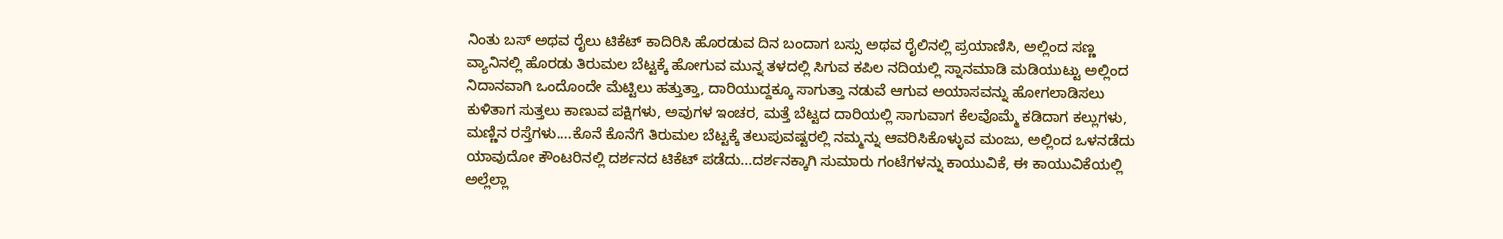ನಿಂತು ಬಸ್ ಅಥವ ರೈಲು ಟಿಕೆಟ್ ಕಾದಿರಿಸಿ ಹೊರಡುವ ದಿನ ಬಂದಾಗ ಬಸ್ಸು ಅಥವ ರೈಲಿನಲ್ಲಿ ಪ್ರಯಾಣಿಸಿ, ಅಲ್ಲಿಂದ ಸಣ್ಣ ವ್ಯಾನಿನಲ್ಲಿ ಹೊರಡು ತಿರುಮಲ ಬೆಟ್ಟಕ್ಕೆ ಹೋಗುವ ಮುನ್ನ ತಳದಲ್ಲಿ ಸಿಗುವ ಕಪಿಲ ನದಿಯಲ್ಲಿ ಸ್ನಾನಮಾಡಿ ಮಡಿಯುಟ್ಟು ಅಲ್ಲಿಂದ ನಿದಾನವಾಗಿ ಒಂದೊಂದೇ ಮೆಟ್ಟಿಲು ಹತ್ತುತ್ತಾ, ದಾರಿಯುದ್ದಕ್ಕೂ ಸಾಗುತ್ತಾ ನಡುವೆ ಆಗುವ ಅಯಾಸವನ್ನು ಹೋಗಲಾಡಿಸಲು ಕುಳಿತಾಗ ಸುತ್ತಲು ಕಾಣುವ ಪಕ್ಷಿಗಳು, ಅವುಗಳ ಇಂಚರ, ಮತ್ತೆ ಬೆಟ್ಟದ ದಾರಿಯಲ್ಲಿ ಸಾಗುವಾಗ ಕೆಲವೊಮ್ಮೆ ಕಡಿದಾಗ ಕಲ್ಲುಗಳು, ಮಣ್ಣಿನ ರಸ್ತೆಗಳು....ಕೊನೆ ಕೊನೆಗೆ ತಿರುಮಲ ಬೆಟ್ಟಕ್ಕೆ ತಲುಪುವಷ್ಟರಲ್ಲಿ ನಮ್ಮನ್ನು ಆವರಿಸಿಕೊಳ್ಳುವ ಮಂಜು, ಅಲ್ಲಿಂದ ಒಳನಡೆದು ಯಾವುದೋ ಕೌಂಟರಿನಲ್ಲಿ ದರ್ಶನದ ಟಿಕೆಟ್ ಪಡೆದು...ದರ್ಶನಕ್ಕಾಗಿ ಸುಮಾರು ಗಂಟೆಗಳನ್ನು ಕಾಯುವಿಕೆ, ಈ ಕಾಯುವಿಕೆಯಲ್ಲಿ ಅಲ್ಲೆಲ್ಲಾ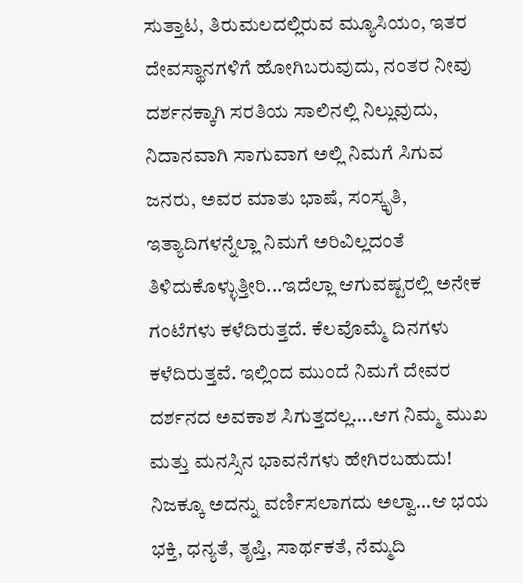ಸುತ್ತಾಟ, ತಿರುಮಲದಲ್ಲಿರುವ ಮ್ಯೂಸಿಯಂ, ಇತರ ದೇವಸ್ಥಾನಗಳಿಗೆ ಹೋಗಿಬರುವುದು, ನಂತರ ನೀವು ದರ್ಶನಕ್ಕಾಗಿ ಸರತಿಯ ಸಾಲಿನಲ್ಲಿ ನಿಲ್ಲುವುದು, ನಿದಾನವಾಗಿ ಸಾಗುವಾಗ ಅಲ್ಲಿ ನಿಮಗೆ ಸಿಗುವ ಜನರು, ಅವರ ಮಾತು ಭಾಷೆ, ಸಂಸ್ಕೃತಿ, ಇತ್ಯಾದಿಗಳನ್ನೆಲ್ಲಾ ನಿಮಗೆ ಅರಿವಿಲ್ಲದಂತೆ ತಿಳಿದುಕೊಳ್ಳುತ್ತೀರಿ...ಇದೆಲ್ಲಾ ಆಗುವಷ್ಟರಲ್ಲಿ ಅನೇಕ ಗಂಟೆಗಳು ಕಳೆದಿರುತ್ತದೆ. ಕೆಲವೊಮ್ಮೆ ದಿನಗಳು ಕಳೆದಿರುತ್ತವೆ. ಇಲ್ಲಿಂದ ಮುಂದೆ ನಿಮಗೆ ದೇವರ ದರ್ಶನದ ಅವಕಾಶ ಸಿಗುತ್ತದಲ್ಲ....ಆಗ ನಿಮ್ಮ ಮುಖ ಮತ್ತು ಮನಸ್ಸಿನ ಭಾವನೆಗಳು ಹೇಗಿರಬಹುದು!  ನಿಜಕ್ಕೂ ಅದನ್ನು ವರ್ಣಿಸಲಾಗದು ಅಲ್ವಾ...ಆ ಭಯ ಭಕ್ತಿ, ಧನ್ಯತೆ, ತೃಪ್ತಿ, ಸಾರ್ಥಕತೆ, ನೆಮ್ಮದಿ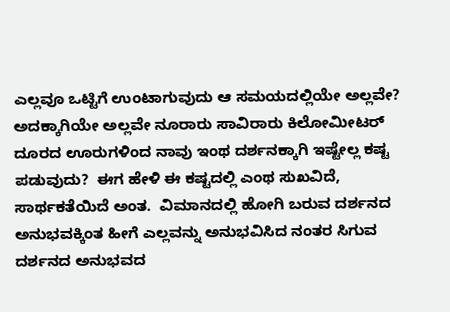ಎಲ್ಲವೂ ಒಟ್ಟಿಗೆ ಉಂಟಾಗುವುದು ಆ ಸಮಯದಲ್ಲಿಯೇ ಅಲ್ಲವೇ? ಅದಕ್ಕಾಗಿಯೇ ಅಲ್ಲವೇ ನೂರಾರು ಸಾವಿರಾರು ಕಿಲೋಮೀಟರ್ ದೂರದ ಊರುಗಳಿಂದ ನಾವು ಇಂಥ ದರ್ಶನಕ್ಕಾಗಿ ಇಷ್ಟೇಲ್ಲ ಕಷ್ಟ ಪಡುವುದು?  ಈಗ ಹೇಳಿ ಈ ಕಷ್ಟದಲ್ಲಿ ಎಂಥ ಸುಖವಿದೆ, ಸಾರ್ಥಕತೆಯಿದೆ ಅಂತ.  ವಿಮಾನದಲ್ಲಿ ಹೋಗಿ ಬರುವ ದರ್ಶನದ ಅನುಭವಕ್ಕಿಂತ ಹೀಗೆ ಎಲ್ಲವನ್ನು ಅನುಭವಿಸಿದ ನಂತರ ಸಿಗುವ ದರ್ಶನದ ಅನುಭವದ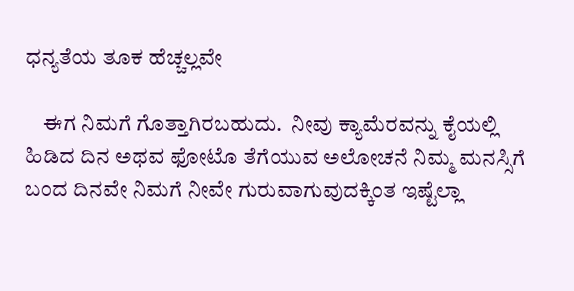ಧನ್ಯತೆಯ ತೂಕ ಹೆಚ್ಚಲ್ಲವೇ

    ಈಗ ನಿಮಗೆ ಗೊತ್ತಾಗಿರಬಹುದು.  ನೀವು ಕ್ಯಾಮೆರವನ್ನು ಕೈಯಲ್ಲಿ ಹಿಡಿದ ದಿನ ಅಥವ ಫೋಟೊ ತೆಗೆಯುವ ಅಲೋಚನೆ ನಿಮ್ಮ ಮನಸ್ಸಿಗೆ ಬಂದ ದಿನವೇ ನಿಮಗೆ ನೀವೇ ಗುರುವಾಗುವುದಕ್ಕಿಂತ ಇಷ್ಟೆಲ್ಲಾ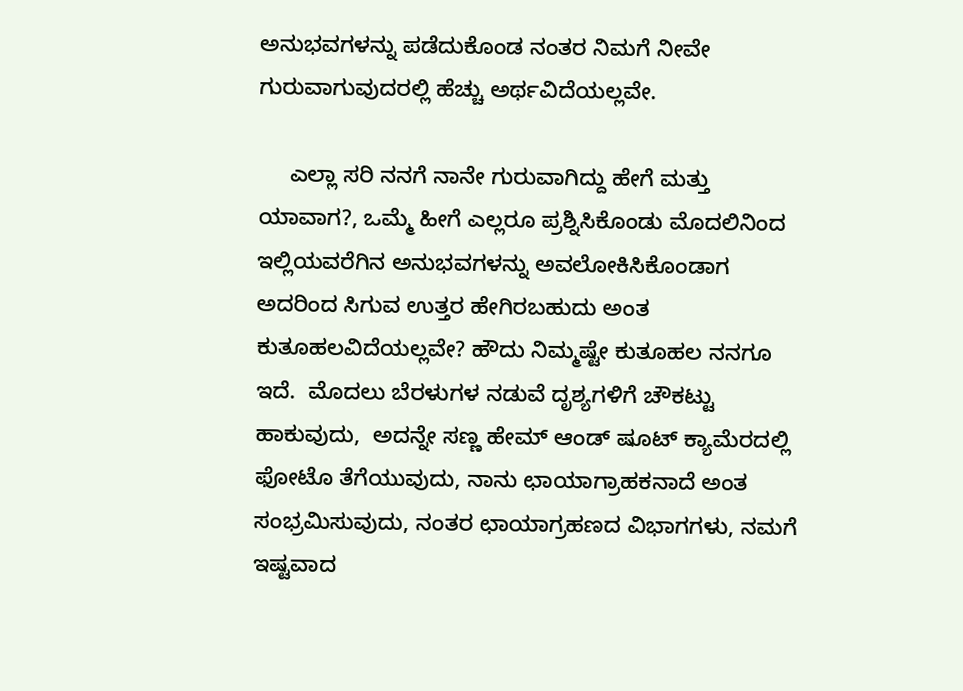ಅನುಭವಗಳನ್ನು ಪಡೆದುಕೊಂಡ ನಂತರ ನಿಮಗೆ ನೀವೇ ಗುರುವಾಗುವುದರಲ್ಲಿ ಹೆಚ್ಚು ಅರ್ಥವಿದೆಯಲ್ಲವೇ.

     ಎಲ್ಲಾ ಸರಿ ನನಗೆ ನಾನೇ ಗುರುವಾಗಿದ್ದು ಹೇಗೆ ಮತ್ತು ಯಾವಾಗ?, ಒಮ್ಮೆ ಹೀಗೆ ಎಲ್ಲರೂ ಪ್ರಶ್ನಿಸಿಕೊಂಡು ಮೊದಲಿನಿಂದ ಇಲ್ಲಿಯವರೆಗಿನ ಅನುಭವಗಳನ್ನು ಅವಲೋಕಿಸಿಕೊಂಡಾಗ ಅದರಿಂದ ಸಿಗುವ ಉತ್ತರ ಹೇಗಿರಬಹುದು ಅಂತ ಕುತೂಹಲವಿದೆಯಲ್ಲವೇ? ಹೌದು ನಿಮ್ಮಷ್ಟೇ ಕುತೂಹಲ ನನಗೂ ಇದೆ.  ಮೊದಲು ಬೆರಳುಗಳ ನಡುವೆ ದೃಶ್ಯಗಳಿಗೆ ಚೌಕಟ್ಟು ಹಾಕುವುದು,  ಅದನ್ನೇ ಸಣ್ಣ ಹೇಮ್ ಆಂಡ್ ಷೂಟ್ ಕ್ಯಾಮೆರದಲ್ಲಿ ಫೋಟೊ ತೆಗೆಯುವುದು, ನಾನು ಛಾಯಾಗ್ರಾಹಕನಾದೆ ಅಂತ ಸಂಭ್ರಮಿಸುವುದು, ನಂತರ ಛಾಯಾಗ್ರಹಣದ ವಿಭಾಗಗಳು, ನಮಗೆ ಇಷ್ಟವಾದ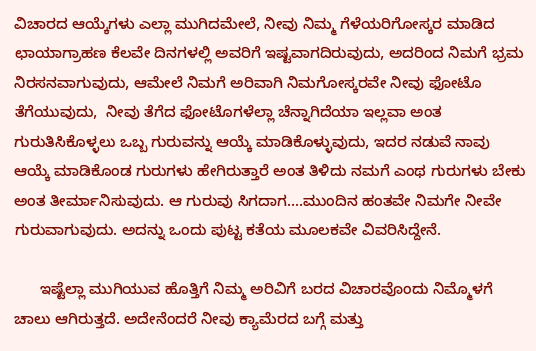ವಿಚಾರದ ಆಯ್ಕೆಗಳು ಎಲ್ಲಾ ಮುಗಿದಮೇಲೆ, ನೀವು ನಿಮ್ಮ ಗೆಳೆಯರಿಗೋಸ್ಕರ ಮಾಡಿದ ಛಾಯಾಗ್ರಾಹಣ ಕೆಲವೇ ದಿನಗಳಲ್ಲಿ ಅವರಿಗೆ ಇಷ್ಟವಾಗದಿರುವುದು, ಅದರಿಂದ ನಿಮಗೆ ಭ್ರಮ ನಿರಸನವಾಗುವುದು, ಆಮೇಲೆ ನಿಮಗೆ ಅರಿವಾಗಿ ನಿಮಗೋಸ್ಕರವೇ ನೀವು ಫೋಟೊ ತೆಗೆಯುವುದು,  ನೀವು ತೆಗೆದ ಫೋಟೊಗಳೆಲ್ಲಾ ಚೆನ್ನಾಗಿದೆಯಾ ಇಲ್ಲವಾ ಅಂತ ಗುರುತಿಸಿಕೊಳ್ಳಲು ಒಬ್ಬ ಗುರುವನ್ನು ಆಯ್ಕೆ ಮಾಡಿಕೊಳ್ಳುವುದು, ಇದರ ನಡುವೆ ನಾವು ಆಯ್ಕೆ ಮಾಡಿಕೊಂಡ ಗುರುಗಳು ಹೇಗಿರುತ್ತಾರೆ ಅಂತ ತಿಳಿದು ನಮಗೆ ಎಂಥ ಗುರುಗಳು ಬೇಕು ಅಂತ ತೀರ್ಮಾನಿಸುವುದು. ಆ ಗುರುವು ಸಿಗದಾಗ....ಮುಂದಿನ ಹಂತವೇ ನಿಮಗೇ ನೀವೇ ಗುರುವಾಗುವುದು. ಅದನ್ನು ಒಂದು ಪುಟ್ಟ ಕತೆಯ ಮೂಲಕವೇ ವಿವರಿಸಿದ್ದೇನೆ.

      ಇಷ್ಟೆಲ್ಲಾ ಮುಗಿಯುವ ಹೊತ್ತಿಗೆ ನಿಮ್ಮ ಅರಿವಿಗೆ ಬರದ ವಿಚಾರವೊಂದು ನಿಮ್ಮೊಳಗೆ ಚಾಲು ಆಗಿರುತ್ತದೆ. ಅದೇನೆಂದರೆ ನೀವು ಕ್ಯಾಮೆರದ ಬಗ್ಗೆ ಮತ್ತು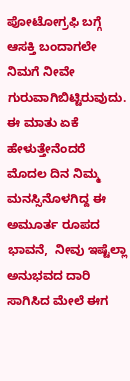ಪೋಟೋಗ್ರಫಿ ಬಗ್ಗೆ ಆಸಕ್ತಿ ಬಂದಾಗಲೇ ನಿಮಗೆ ನೀವೇ ಗುರುವಾಗಿಬಿಟ್ಟಿರುವುದು. ಈ ಮಾತು ಏಕೆ ಹೇಳುತ್ತೇನೆಂದರೆ ಮೊದಲ ದಿನ ನಿಮ್ಮ ಮನಸ್ಸಿನೊಳಗಿದ್ದ ಈ ಅಮೂರ್ತ ರೂಪದ ಭಾವನೆ,  ನೀವು ಇಷ್ಟೆಲ್ಲಾ ಅನುಭವದ ದಾರಿ ಸಾಗಿಸಿದ ಮೇಲೆ ಈಗ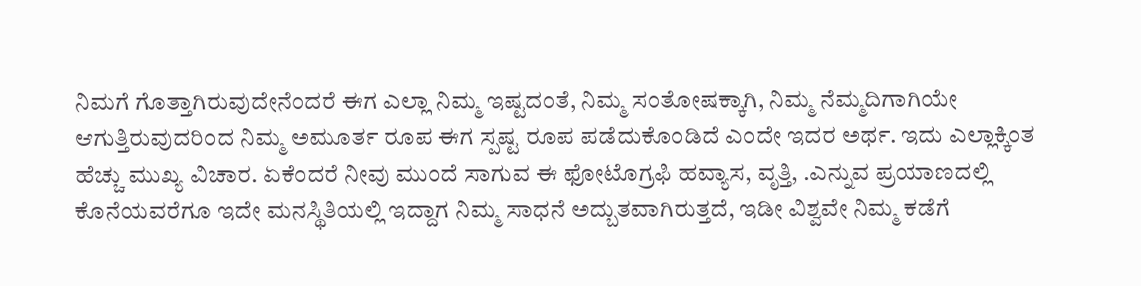ನಿಮಗೆ ಗೊತ್ತಾಗಿರುವುದೇನೆಂದರೆ ಈಗ ಎಲ್ಲಾ ನಿಮ್ಮ ಇಷ್ಟದಂತೆ, ನಿಮ್ಮ ಸಂತೋಷಕ್ಕಾಗಿ, ನಿಮ್ಮ ನೆಮ್ಮದಿಗಾಗಿಯೇ ಆಗುತ್ತಿರುವುದರಿಂದ ನಿಮ್ಮ ಅಮೂರ್ತ ರೂಪ ಈಗ ಸ್ಪಷ್ಟ ರೂಪ ಪಡೆದುಕೊಂಡಿದೆ ಎಂದೇ ಇದರ ಅರ್ಥ. ಇದು ಎಲ್ಲಾಕ್ಕಿಂತ ಹೆಚ್ಚು ಮುಖ್ಯ ವಿಚಾರ. ಏಕೆಂದರೆ ನೀವು ಮುಂದೆ ಸಾಗುವ ಈ ಫೋಟೊಗ್ರಫಿ ಹವ್ಯಾಸ, ವೃತ್ತಿ, .ಎನ್ನುವ ಪ್ರಯಾಣದಲ್ಲಿ ಕೊನೆಯವರೆಗೂ ಇದೇ ಮನಸ್ಥಿತಿಯಲ್ಲಿ ಇದ್ದಾಗ ನಿಮ್ಮ ಸಾಧನೆ ಅದ್ಬುತವಾಗಿರುತ್ತದೆ, ಇಡೀ ವಿಶ್ವವೇ ನಿಮ್ಮ ಕಡೆಗೆ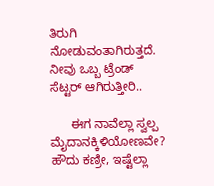ತಿರುಗಿ ನೋಡುವಂತಾಗಿರುತ್ತದೆ. ನೀವು ಒಬ್ಬ ಟ್ರೆಂಡ್ ಸೆಟ್ಟರ್ ಆಗಿರುತ್ತೀರಿ..

      ಈಗ ನಾವೆಲ್ಲಾ ಸ್ವಲ್ಪ ಮೈದಾನಕ್ಕಿಳಿಯೋಣವೇ?  ಹೌದು ಕಣ್ರೀ, ಇಷ್ಟೆಲ್ಲಾ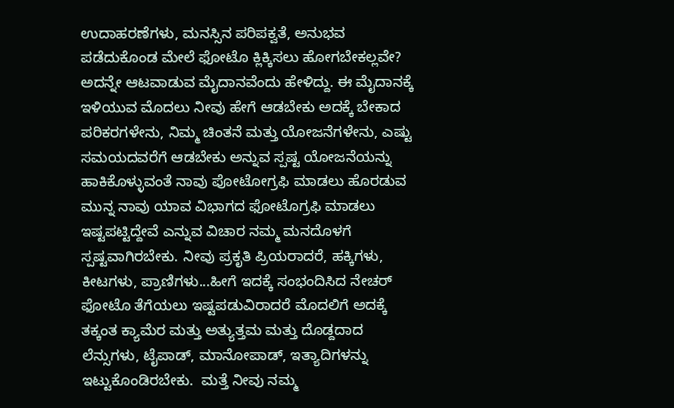ಉದಾಹರಣೆಗಳು, ಮನಸ್ಸಿನ ಪರಿಪಕ್ವತೆ, ಅನುಭವ ಪಡೆದುಕೊಂಡ ಮೇಲೆ ಫೋಟೊ ಕ್ಲಿಕ್ಕಿಸಲು ಹೋಗಬೇಕಲ್ಲವೇ? ಅದನ್ನೇ ಆಟವಾಡುವ ಮೈದಾನವೆಂದು ಹೇಳಿದ್ದು. ಈ ಮೈದಾನಕ್ಕೆ ಇಳಿಯುವ ಮೊದಲು ನೀವು ಹೇಗೆ ಆಡಬೇಕು ಅದಕ್ಕೆ ಬೇಕಾದ ಪರಿಕರಗಳೇನು, ನಿಮ್ಮ ಚಿಂತನೆ ಮತ್ತು ಯೋಜನೆಗಳೇನು, ಎಷ್ಟು ಸಮಯದವರೆಗೆ ಆಡಬೇಕು ಅನ್ನುವ ಸ್ಪಷ್ಟ ಯೋಜನೆಯನ್ನು ಹಾಕಿಕೊಳ್ಳುವಂತೆ ನಾವು ಪೋಟೋಗ್ರಫಿ ಮಾಡಲು ಹೊರಡುವ ಮುನ್ನ ನಾವು ಯಾವ ವಿಭಾಗದ ಫೋಟೊಗ್ರಫಿ ಮಾಡಲು ಇಷ್ಟಪಟ್ಟಿದ್ದೇವೆ ಎನ್ನುವ ವಿಚಾರ ನಮ್ಮ ಮನದೊಳಗೆ ಸ್ಪಷ್ಟವಾಗಿರಬೇಕು. ನೀವು ಪ್ರಕೃತಿ ಪ್ರಿಯರಾದರೆ, ಹಕ್ಕಿಗಳು, ಕೀಟಗಳು, ಪ್ರಾಣಿಗಳು...ಹೀಗೆ ಇದಕ್ಕೆ ಸಂಭಂದಿಸಿದ ನೇಚರ್ ಫೋಟೊ ತೆಗೆಯಲು ಇಷ್ಟಪಡುವಿರಾದರೆ ಮೊದಲಿಗೆ ಅದಕ್ಕೆ ತಕ್ಕಂತ ಕ್ಯಾಮೆರ ಮತ್ತು ಅತ್ಯುತ್ತಮ ಮತ್ತು ದೊಡ್ದದಾದ ಲೆನ್ಸುಗಳು, ಟೈಪಾಡ್, ಮಾನೋಪಾಡ್, ಇತ್ಯಾದಿಗಳನ್ನು ಇಟ್ಟುಕೊಂಡಿರಬೇಕು.  ಮತ್ತೆ ನೀವು ನಮ್ಮ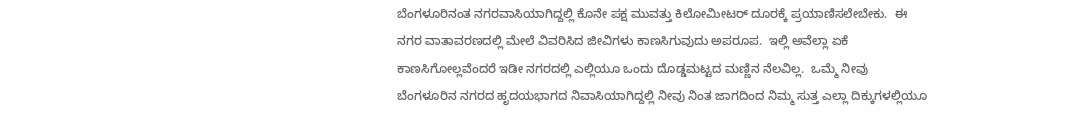ಬೆಂಗಳೂರಿನಂತ ನಗರವಾಸಿಯಾಗಿದ್ದಲ್ಲಿ ಕೊನೇ ಪಕ್ಷ ಮುವತ್ತು ಕಿಲೋಮೀಟರ್ ದೂರಕ್ಕೆ ಪ್ರಯಾಣಿಸಲೇಬೇಕು.  ಈ ನಗರ ವಾತಾವರಣದಲ್ಲಿ ಮೇಲೆ ವಿವರಿಸಿದ ಜೀವಿಗಳು ಕಾಣಸಿಗುವುದು ಅಪರೂಪ.  ಇಲ್ಲಿ ಅವೆಲ್ಲಾ ಏಕೆ ಕಾಣಸಿಗೋಲ್ಲವೆಂದರೆ ಇಡೀ ನಗರದಲ್ಲಿ ಎಲ್ಲಿಯೂ ಒಂದು ದೊಡ್ಡಮಟ್ಟದ ಮಣ್ಣಿನ ನೆಲವಿಲ್ಲ.  ಒಮ್ಮೆ ನೀವು ಬೆಂಗಳೂರಿನ ನಗರದ ಹೃದಯಭಾಗದ ನಿವಾಸಿಯಾಗಿದ್ದಲ್ಲಿ ನೀವು ನಿಂತ ಜಾಗದಿಂದ ನಿಮ್ಮ ಸುತ್ತ ಎಲ್ಲಾ ದಿಕ್ಕುಗಳಲ್ಲಿಯೂ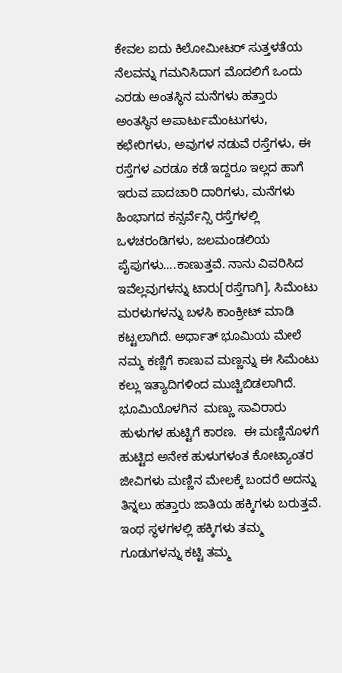ಕೇವಲ ಐದು ಕಿಲೋಮೀಟರ್ ಸುತ್ತಳತೆಯ ನೆಲವನ್ನು ಗಮನಿಸಿದಾಗ ಮೊದಲಿಗೆ ಒಂದು ಎರಡು ಅಂತಸ್ಥಿನ ಮನೆಗಳು ಹತ್ತಾರು ಅಂತಸ್ಥಿನ ಅಪಾರ್ಟುಮೆಂಟುಗಳು, ಕಛೇರಿಗಳು, ಅವುಗಳ ನಡುವೆ ರಸ್ತೆಗಳು, ಈ ರಸ್ತೆಗಳ ಎರಡೂ ಕಡೆ ಇದ್ದರೂ ಇಲ್ಲದ ಹಾಗೆ ಇರುವ ಪಾದಚಾರಿ ದಾರಿಗಳು, ಮನೆಗಳು ಹಿಂಭಾಗದ ಕನ್ಸರ್ವೆನ್ಸಿ ರಸ್ತೆಗಳಲ್ಲಿ ಒಳಚರಂಡಿಗಳು, ಜಲಮಂಡಲಿಯ ಪೈಪುಗಳು....ಕಾಣುತ್ತವೆ. ನಾನು ವಿವರಿಸಿದ ಇವೆಲ್ಲವುಗಳನ್ನು ಟಾರು[ರಸ್ತೆಗಾಗಿ], ಸಿಮೆಂಟು ಮರಳುಗಳನ್ನು ಬಳಸಿ ಕಾಂಕ್ರೀಟ್ ಮಾಡಿ ಕಟ್ಟಲಾಗಿದೆ. ಅರ್ಧಾತ್ ಭೂಮಿಯ ಮೇಲೆ ನಮ್ಮ ಕಣ್ಣಿಗೆ ಕಾಣುವ ಮಣ್ಣನ್ನು ಈ ಸಿಮೆಂಟು ಕಲ್ಲು ಇತ್ಯಾದಿಗಳಿಂದ ಮುಚ್ಚಿಬಿಡಲಾಗಿದೆ. ಭೂಮಿಯೊಳಗಿನ  ಮಣ್ಣು ಸಾವಿರಾರು ಹುಳುಗಳ ಹುಟ್ಟಿಗೆ ಕಾರಣ.  ಈ ಮಣ್ಣಿನೊಳಗೆ ಹುಟ್ಟಿದ ಅನೇಕ ಹುಳುಗಳಂತ ಕೋಟ್ಯಾಂತರ ಜೀವಿಗಳು ಮಣ್ಣಿನ ಮೇಲಕ್ಕೆ ಬಂದರೆ ಅದನ್ನು ತಿನ್ನಲು ಹತ್ತಾರು ಜಾತಿಯ ಹಕ್ಕಿಗಳು ಬರುತ್ತವೆ.  ಇಂಥ ಸ್ಥಳಗಳಲ್ಲಿ ಹಕ್ಕಿಗಳು ತಮ್ಮ ಗೂಡುಗಳನ್ನು ಕಟ್ಟಿ ತಮ್ಮ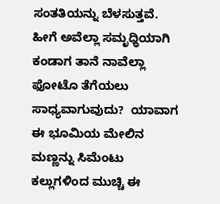ಸಂತತಿಯನ್ನು ಬೆಳಸುತ್ತವೆ. ಹೀಗೆ ಅವೆಲ್ಲಾ ಸಮೃಧ್ಧಿಯಾಗಿ ಕಂಡಾಗ ತಾನೆ ನಾವೆಲ್ಲಾ ಫೋಟೊ ತೆಗೆಯಲು ಸಾಧ್ಯವಾಗುವುದು?  ಯಾವಾಗ ಈ ಭೂಮಿಯ ಮೇಲಿನ ಮಣ್ಣನ್ನು ಸಿಮೆಂಟು ಕಲ್ಲುಗಳಿಂದ ಮುಚ್ಚಿ ಈ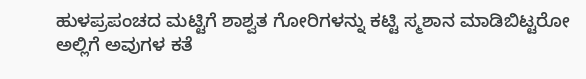ಹುಳಪ್ರಪಂಚದ ಮಟ್ಟಿಗೆ ಶಾಶ್ವತ ಗೋರಿಗಳನ್ನು ಕಟ್ಟಿ ಸ್ಮಶಾನ ಮಾಡಿಬಿಟ್ಟರೋ ಅಲ್ಲಿಗೆ ಅವುಗಳ ಕತೆ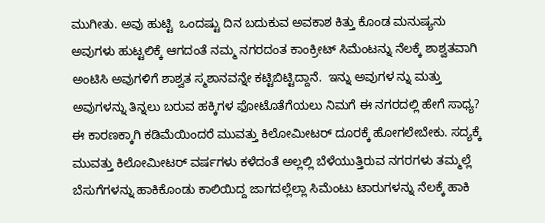ಮುಗೀತು. ಅವು ಹುಟ್ಟಿ  ಒಂದಷ್ಟು ದಿನ ಬದುಕುವ ಅವಕಾಶ ಕಿತ್ತು ಕೊಂಡ ಮನುಷ್ಯನು ಅವುಗಳು ಹುಟ್ಟಲಿಕ್ಕೆ ಆಗದಂತೆ ನಮ್ಮ ನಗರದಂತ ಕಾಂಕ್ರೀಟ್ ಸಿಮೆಂಟನ್ನು ನೆಲಕ್ಕೆ ಶಾಶ್ವತವಾಗಿ ಅಂಟಿಸಿ ಅವುಗಳಿಗೆ ಶಾಶ್ವತ ಸ್ಮಶಾನವನ್ನೇ ಕಟ್ಟಿಬಿಟ್ಟಿದ್ದಾನೆ.  ಇನ್ನು ಅವುಗಳ ನ್ನು ಮತ್ತು ಅವುಗಳನ್ನು ತಿನ್ನಲು ಬರುವ ಹಕ್ಕಿಗಳ ಫೋಟೊತೆಗೆಯಲು ನಿಮಗೆ ಈ ನಗರದಲ್ಲಿ ಹೇಗೆ ಸಾಧ್ಯ?  ಈ ಕಾರಣಕ್ಕಾಗಿ ಕಡಿಮೆಯಿಂದರೆ ಮುವತ್ತು ಕಿಲೋಮೀಟರ್ ದೂರಕ್ಕೆ ಹೋಗಲೇಬೇಕು. ಸದ್ಯಕ್ಕೆ ಮುವತ್ತು ಕಿಲೋಮೀಟರ್ ವರ್ಷಗಳು ಕಳೆದಂತೆ ಅಲ್ಲಲ್ಲಿ ಬೆಳೆಯುತ್ತಿರುವ ನಗರಗಳು ತಮ್ಮಲ್ಲೆ ಬೆಸುಗೆಗಳನ್ನು ಹಾಕಿಕೊಂಡು ಕಾಲಿಯಿದ್ದ ಜಾಗದಲ್ಲೆಲ್ಲಾ ಸಿಮೆಂಟು ಟಾರುಗಳನ್ನು ನೆಲಕ್ಕೆ ಹಾಕಿ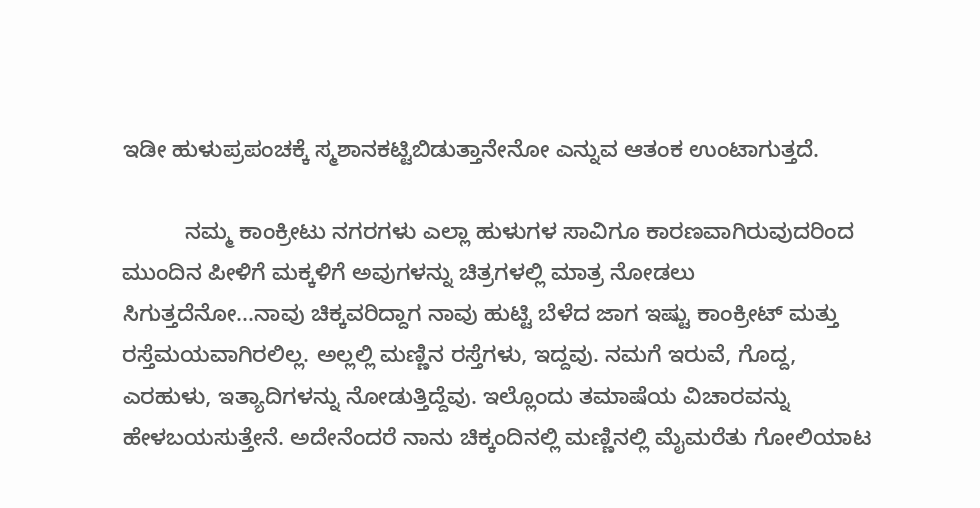ಇಡೀ ಹುಳುಪ್ರಪಂಚಕ್ಕೆ ಸ್ಮಶಾನಕಟ್ಟಿಬಿಡುತ್ತಾನೇನೋ ಎನ್ನುವ ಆತಂಕ ಉಂಟಾಗುತ್ತದೆ.

          ನಮ್ಮ ಕಾಂಕ್ರೀಟು ನಗರಗಳು ಎಲ್ಲಾ ಹುಳುಗಳ ಸಾವಿಗೂ ಕಾರಣವಾಗಿರುವುದರಿಂದ ಮುಂದಿನ ಪೀಳಿಗೆ ಮಕ್ಕಳಿಗೆ ಅವುಗಳನ್ನು ಚಿತ್ರಗಳಲ್ಲಿ ಮಾತ್ರ ನೋಡಲು ಸಿಗುತ್ತದೆನೋ...ನಾವು ಚಿಕ್ಕವರಿದ್ದಾಗ ನಾವು ಹುಟ್ಟಿ ಬೆಳೆದ ಜಾಗ ಇಷ್ಟು ಕಾಂಕ್ರೀಟ್‍ ಮತ್ತು ರಸ್ತೆಮಯವಾಗಿರಲಿಲ್ಲ. ಅಲ್ಲಲ್ಲಿ ಮಣ್ಣಿನ ರಸ್ತೆಗಳು, ಇದ್ದವು. ನಮಗೆ ಇರುವೆ, ಗೊದ್ದ, ಎರಹುಳು, ಇತ್ಯಾದಿಗಳನ್ನು ನೋಡುತ್ತಿದ್ದೆವು. ಇಲ್ಲೊಂದು ತಮಾಷೆಯ ವಿಚಾರವನ್ನು ಹೇಳಬಯಸುತ್ತೇನೆ. ಅದೇನೆಂದರೆ ನಾನು ಚಿಕ್ಕಂದಿನಲ್ಲಿ ಮಣ್ಣಿನಲ್ಲಿ ಮೈಮರೆತು ಗೋಲಿಯಾಟ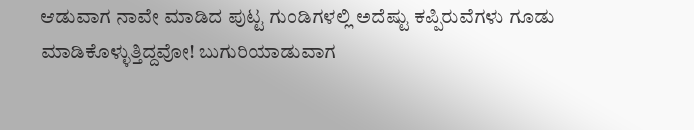ಆಡುವಾಗ ನಾವೇ ಮಾಡಿದ ಪುಟ್ಟ ಗುಂಡಿಗಳಲ್ಲಿ ಅದೆಷ್ಟು ಕಪ್ಪಿರುವೆಗಳು ಗೂಡು ಮಾಡಿಕೊಳ್ಳುತ್ತಿದ್ದವೋ! ಬುಗುರಿಯಾಡುವಾಗ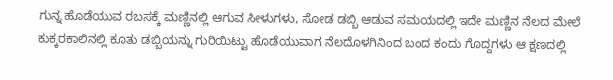ಗುನ್ನ ಹೊಡೆಯುವ ರಬಸಕ್ಕೆ ಮಣ್ಣಿನಲ್ಲಿ ಆಗುವ ಸೀಳುಗಳು, ಸೋಡ ಡಬ್ಬಿ ಆಡುವ ಸಮಯದಲ್ಲಿ ಇದೇ ಮಣ್ಣಿನ ನೆಲದ ಮೇಲೆ ಕುಕ್ಕರಕಾಲಿನಲ್ಲಿ ಕೂತು ಡಬ್ಬಿಯನ್ನು ಗುರಿಯಿಟ್ಟು ಹೊಡೆಯುವಾಗ ನೆಲದೊಳಗಿನಿಂದ ಬಂದ ಕಂದು ಗೊದ್ದಗಳು ಆ ಕ್ಷಣದಲ್ಲಿ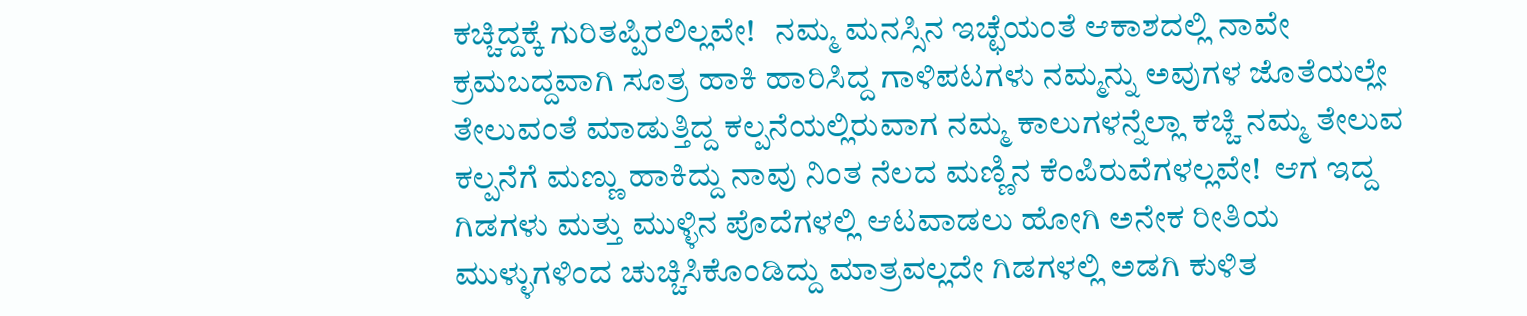ಕಚ್ಚಿದ್ದಕ್ಕೆ ಗುರಿತಪ್ಪಿರಲಿಲ್ಲವೇ!   ನಮ್ಮ ಮನಸ್ಸಿನ ಇಚ್ಛೆಯಂತೆ ಆಕಾಶದಲ್ಲಿ ನಾವೇ ಕ್ರಮಬದ್ದವಾಗಿ ಸೂತ್ರ ಹಾಕಿ ಹಾರಿಸಿದ್ದ ಗಾಳಿಪಟಗಳು ನಮ್ಮನ್ನು ಅವುಗಳ ಜೊತೆಯಲ್ಲೇ ತೇಲುವಂತೆ ಮಾಡುತ್ತಿದ್ದ ಕಲ್ಪನೆಯಲ್ಲಿರುವಾಗ ನಮ್ಮ ಕಾಲುಗಳನ್ನೆಲ್ಲಾ ಕಚ್ಚಿ ನಮ್ಮ ತೇಲುವ ಕಲ್ಪನೆಗೆ ಮಣ್ಣು ಹಾಕಿದ್ದು ನಾವು ನಿಂತ ನೆಲದ ಮಣ್ಣಿನ ಕೆಂಪಿರುವೆಗಳಲ್ಲವೇ!  ಆಗ ಇದ್ದ ಗಿಡಗಳು ಮತ್ತು ಮುಳ್ಳಿನ ಪೊದೆಗಳಲ್ಲಿ ಆಟವಾಡಲು ಹೋಗಿ ಅನೇಕ ರೀತಿಯ ಮುಳ್ಳುಗಳಿಂದ ಚುಚ್ಚಿಸಿಕೊಂಡಿದ್ದು ಮಾತ್ರವಲ್ಲದೇ ಗಿಡಗಳಲ್ಲಿ ಅಡಗಿ ಕುಳಿತ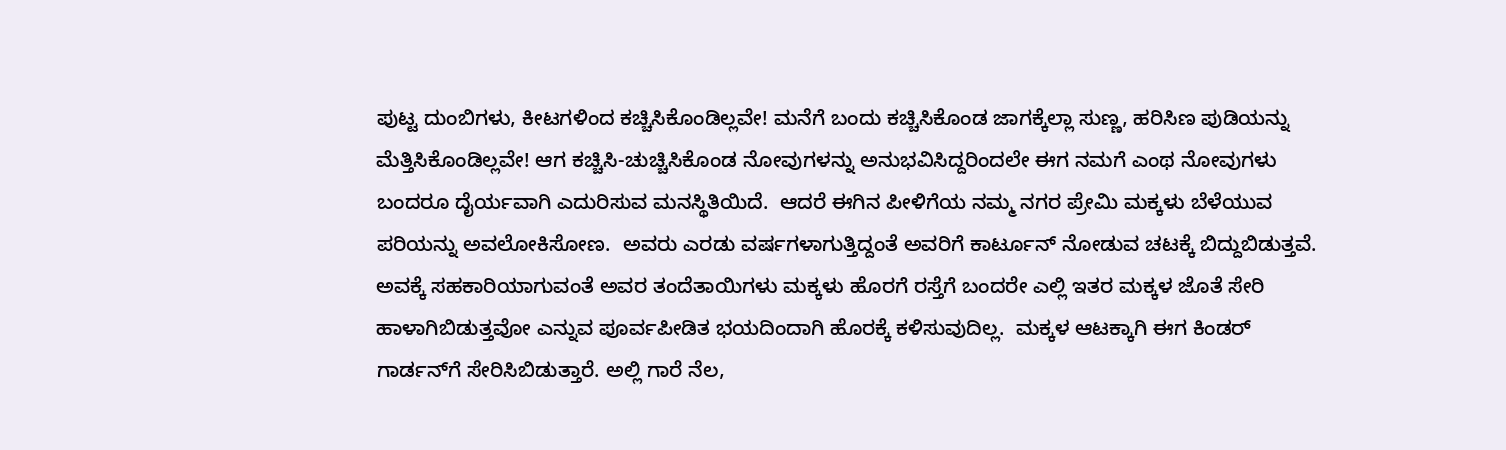ಪುಟ್ಟ ದುಂಬಿಗಳು, ಕೀಟಗಳಿಂದ ಕಚ್ಚಿಸಿಕೊಂಡಿಲ್ಲವೇ! ಮನೆಗೆ ಬಂದು ಕಚ್ಚಿಸಿಕೊಂಡ ಜಾಗಕ್ಕೆಲ್ಲಾ ಸುಣ್ಣ, ಹರಿಸಿಣ ಪುಡಿಯನ್ನು ಮೆತ್ತಿಸಿಕೊಂಡಿಲ್ಲವೇ! ಆಗ ಕಚ್ಚಿಸಿ-ಚುಚ್ಚಿಸಿಕೊಂಡ ನೋವುಗಳನ್ನು ಅನುಭವಿಸಿದ್ದರಿಂದಲೇ ಈಗ ನಮಗೆ ಎಂಥ ನೋವುಗಳು ಬಂದರೂ ದೈರ್ಯವಾಗಿ ಎದುರಿಸುವ ಮನಸ್ಥಿತಿಯಿದೆ.  ಆದರೆ ಈಗಿನ ಪೀಳಿಗೆಯ ನಮ್ಮ ನಗರ ಪ್ರೇಮಿ ಮಕ್ಕಳು ಬೆಳೆಯುವ ಪರಿಯನ್ನು ಅವಲೋಕಿಸೋಣ.  ಅವರು ಎರಡು ವರ್ಷಗಳಾಗುತ್ತಿದ್ದಂತೆ ಅವರಿಗೆ ಕಾರ್ಟೂನ್ ನೋಡುವ ಚಟಕ್ಕೆ ಬಿದ್ದುಬಿಡುತ್ತವೆ. ಅವಕ್ಕೆ ಸಹಕಾರಿಯಾಗುವಂತೆ ಅವರ ತಂದೆತಾಯಿಗಳು ಮಕ್ಕಳು ಹೊರಗೆ ರಸ್ತೆಗೆ ಬಂದರೇ ಎಲ್ಲಿ ಇತರ ಮಕ್ಕಳ ಜೊತೆ ಸೇರಿ ಹಾಳಾಗಿಬಿಡುತ್ತವೋ ಎನ್ನುವ ಪೂರ್ವಪೀಡಿತ ಭಯದಿಂದಾಗಿ ಹೊರಕ್ಕೆ ಕಳಿಸುವುದಿಲ್ಲ.  ಮಕ್ಕಳ ಆಟಕ್ಕಾಗಿ ಈಗ ಕಿಂಡರ್ ಗಾರ್ಡನ್‍ಗೆ ಸೇರಿಸಿಬಿಡುತ್ತಾರೆ. ಅಲ್ಲಿ ಗಾರೆ ನೆಲ,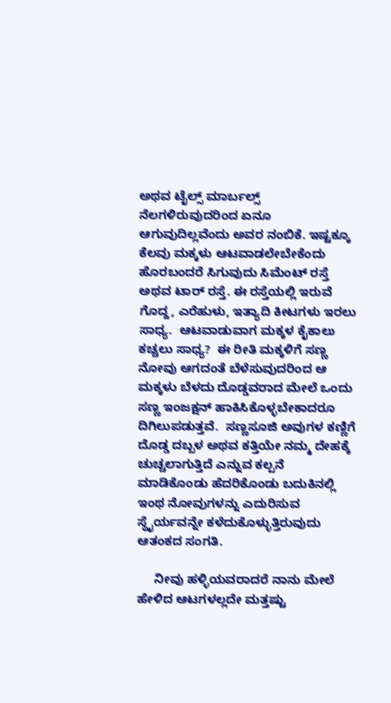ಅಥವ ಟೈಲ್ಸ್ ಮಾರ್ಬಲ್ಸ್ ನೆಲಗಳಿರುವುದರಿಂದ ಏನೂ ಆಗುವುದಿಲ್ಲವೆಂದು ಅವರ ನಂಬಿಕೆ. ಇಷ್ಟಕ್ಕೂ ಕೆಲವು ಮಕ್ಕಳು ಆಟವಾಡಲೇಬೇಕೆಂದು ಹೊರಬಂದರೆ ಸಿಗುವುದು ಸಿಮೆಂಟ್ ರಸ್ತೆ ಅಥವ ಟಾರ್ ರಸ್ತೆ. ಈ ರಸ್ತೆಯಲ್ಲಿ ಇರುವೆ ಗೊದ್ದ, ಎರೆಹುಳು, ಇತ್ಯಾದಿ ಕೀಟಗಳು ಇರಲು ಸಾಧ್ಯ.  ಆಟವಾಡುವಾಗ ಮಕ್ಕಳ ಕೈಕಾಲು ಕಚ್ಚಲು ಸಾಧ್ಯ?  ಈ ರೀತಿ ಮಕ್ಕಳಿಗೆ ಸಣ್ಣ ನೋವು ಆಗದಂತೆ ಬೆಳೆಸುವುದರಿಂದ ಆ ಮಕ್ಕಳು ಬೆಳದು ದೊಡ್ಡವರಾದ ಮೇಲೆ ಒಂದು ಸಣ್ಣ ಇಂಜಕ್ಷನ್ ಹಾಕಿಸಿಕೊಳ್ಳಬೇಕಾದರೂ ದಿಗಿಲುಪಡುತ್ತವೆ.  ಸಣ್ಣಸೂಜಿ ಅವುಗಳ ಕಣ್ಣಿಗೆ ದೊಡ್ಡ ದಬ್ಬಳ ಅಥವ ಕತ್ತಿಯೇ ನಮ್ಮ ದೇಹಕ್ಕೆ ಚುಚ್ಚಲಾಗುತ್ತಿದೆ ಎನ್ನುವ ಕಲ್ಪನೆ ಮಾಡಿಕೊಂಡು ಹೆದರಿಕೊಂಡು ಬದುಕಿನಲ್ಲಿ  ಇಂಥ ನೋವುಗಳನ್ನು ಎದುರಿಸುವ ಸ್ಥೈರ್ಯವನ್ನೇ ಕಳೆದುಕೊಳ್ಳುತ್ತಿರುವುದು ಆತಂಕದ ಸಂಗತಿ.

     ನೀವು ಹಳ್ಳಿಯವರಾದರೆ ನಾನು ಮೇಲೆ ಹೇಳಿದ ಆಟಗಳಲ್ಲದೇ ಮತ್ತಷ್ಟು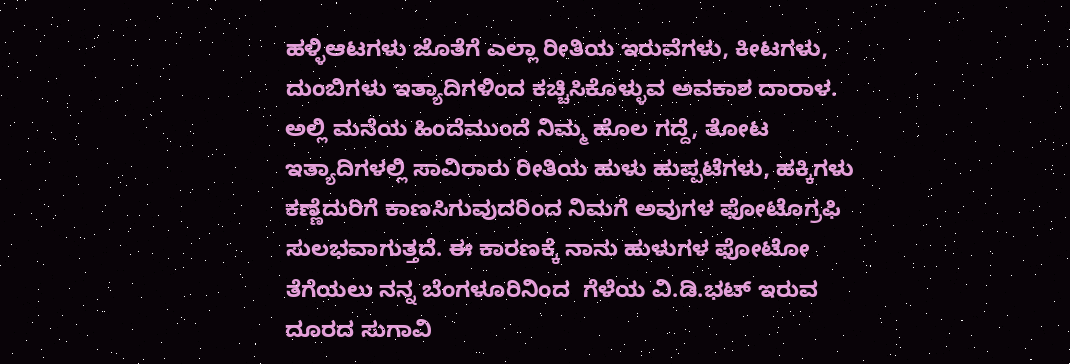ಹಳ್ಳಿಆಟಗಳು ಜೊತೆಗೆ ಎಲ್ಲಾ ರೀತಿಯ ಇರುವೆಗಳು, ಕೀಟಗಳು, ದುಂಬಿಗಳು ಇತ್ಯಾದಿಗಳಿಂದ ಕಚ್ಚಿಸಿಕೊಳ್ಳುವ ಅವಕಾಶ ದಾರಾಳ. ಅಲ್ಲಿ ಮನೆಯ ಹಿಂದೆಮುಂದೆ ನಿಮ್ಮ ಹೊಲ ಗದ್ದೆ, ತೋಟ ಇತ್ಯಾದಿಗಳಲ್ಲಿ ಸಾವಿರಾರು ರೀತಿಯ ಹುಳು ಹುಪ್ಪಟೆಗಳು, ಹಕ್ಕಿಗಳು ಕಣ್ಣೆದುರಿಗೆ ಕಾಣಸಿಗುವುದರಿಂದ ನಿಮಗೆ ಅವುಗಳ ಫೋಟೊಗ್ರಫಿ ಸುಲಭವಾಗುತ್ತದೆ. ಈ ಕಾರಣಕ್ಕೆ ನಾನು ಹುಳುಗಳ ಫೋಟೋ ತೆಗೆಯಲು ನನ್ನ ಬೆಂಗಳೂರಿನಿಂದ  ಗೆಳೆಯ ವಿ.ಡಿ.ಭಟ್ ಇರುವ ದೂರದ ಸುಗಾವಿ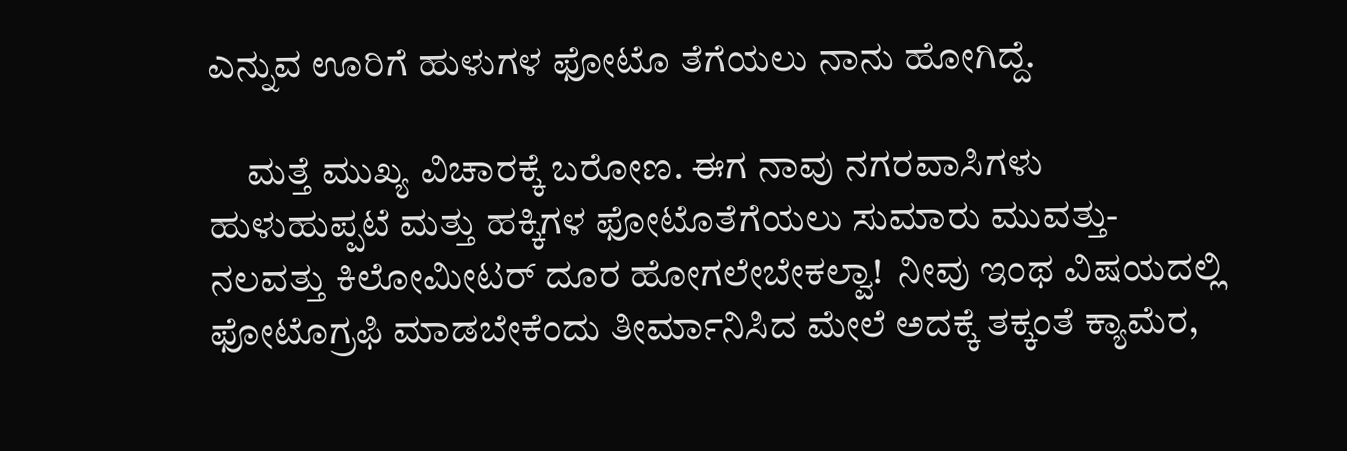ಎನ್ನುವ ಊರಿಗೆ ಹುಳುಗಳ ಫೋಟೊ ತೆಗೆಯಲು ನಾನು ಹೋಗಿದ್ದೆ.

     ಮತ್ತೆ ಮುಖ್ಯ ವಿಚಾರಕ್ಕೆ ಬರೋಣ. ಈಗ ನಾವು ನಗರವಾಸಿಗಳು ಹುಳುಹುಪ್ಪಟೆ ಮತ್ತು ಹಕ್ಕಿಗಳ ಫೋಟೊತೆಗೆಯಲು ಸುಮಾರು ಮುವತ್ತು-ನಲವತ್ತು ಕಿಲೋಮೀಟರ್ ದೂರ ಹೋಗಲೇಬೇಕಲ್ವಾ!  ನೀವು ಇಂಥ ವಿಷಯದಲ್ಲಿ ಫೋಟೊಗ್ರಫಿ ಮಾಡಬೇಕೆಂದು ತೀರ್ಮಾನಿಸಿದ ಮೇಲೆ ಅದಕ್ಕೆ ತಕ್ಕಂತೆ ಕ್ಯಾಮೆರ,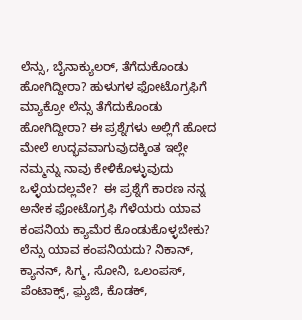ಲೆನ್ಸು, ಬೈನಾಕ್ಯುಲರ್, ತೆಗೆದುಕೊಂಡು ಹೋಗಿದ್ದೀರಾ? ಹುಳುಗಳ ಫೋಟೊಗ್ರಫಿಗೆ ಮ್ಯಾಕ್ರೋ ಲೆನ್ಸು ತೆಗೆದುಕೊಂಡು ಹೋಗಿದ್ದೀರಾ? ಈ ಪ್ರಶ್ನೆಗಳು ಅಲ್ಲಿಗೆ ಹೋದ ಮೇಲೆ ಉದ್ಭವವಾಗುವುದಕ್ಕಿಂತ ಇಲ್ಲೇ ನಮ್ಮನ್ನು ನಾವು ಕೇಳಿಕೊಳ್ಳುವುದು ಒಳ್ಳೆಯದಲ್ಲವೇ?  ಈ ಪ್ರಶ್ನೆಗೆ ಕಾರಣ ನನ್ನ ಅನೇಕ ಫೋಟೊಗ್ರಫಿ ಗೆಳೆಯರು ಯಾವ ಕಂಪನಿಯ ಕ್ಯಾಮೆರ ಕೊಂಡುಕೊಳ್ಳಬೇಕು? ಲೆನ್ಸು ಯಾವ ಕಂಪನಿಯದು? ನಿಕಾನ್, ಕ್ಯಾನನ್, ಸಿಗ್ಮ, ಸೋನಿ, ಒಲಂಪಸ್, ಪೆಂಟಾಕ್ಸ್, ಫ಼್ಯುಜಿ, ಕೊಡಕ್,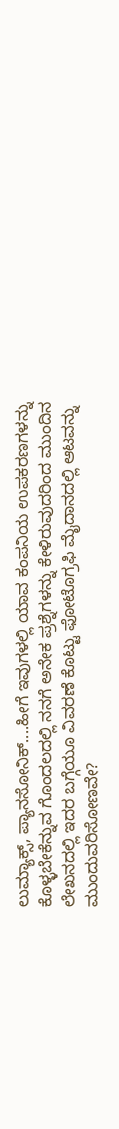ಲುಮ್ಯಾಕ್ಸ್, ಪ್ಯಾನಸೋನಿಕ್....ಹೀಗೆ ಇವುಗಳಲ್ಲಿ ಯಾವ ಕಂಪನಿಯ ಉಪಕರಣಗಳನ್ನು ಕೊಳ್ಳಬೇಕೆನ್ನುವ ಗೊಂದಲದಲ್ಲಿ ನನಗೆ ಅನೇಕ ಪ್ರಶ್ನೆಗಳನ್ನು ಕೇಳಿರುವುದರಿಂದ ಮುಂದಿನ ಲೇಖನದಲ್ಲಿ ಇದರ ಬಗ್ಗೆಯೂ ವಿವರಣೆ ಕೊಟ್ಟು ಫೋಟೊಗ್ರಫಿ ಮೈದಾನದಲ್ಲಿ ಆಟವನ್ನು ಮುಂದುವರಿಸೋಣವೇ?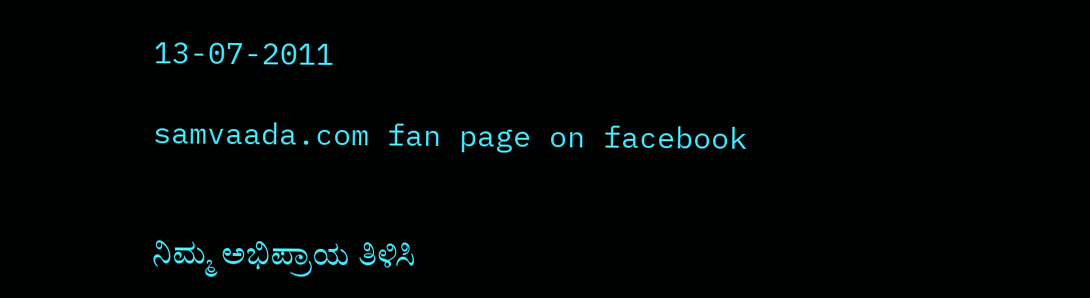13-07-2011

samvaada.com fan page on facebook


ನಿಮ್ಮ ಅಭಿಪ್ರಾಯ ತಿಳಿಸಿ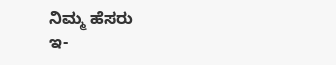ನಿಮ್ಮ ಹೆಸರು
ಇ-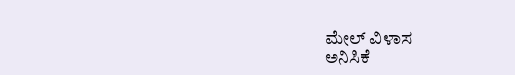ಮೇಲ್ ವಿಳಾಸ
ಅನಿಸಿಕೆ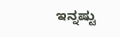ಇನ್ನಷ್ಟು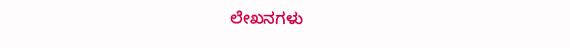ಲೇಖನಗಳು